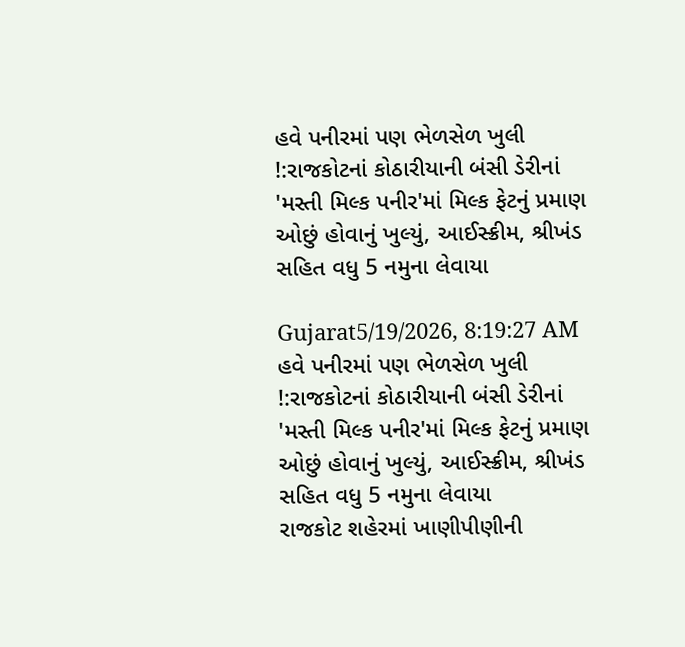હવે પનીરમાં પણ ભેળસેળ ખુલી !:રાજકોટનાં કોઠારીયાની બંસી ડેરીનાં 'મસ્તી મિલ્ક પનીર'માં મિલ્ક ફેટનું પ્રમાણ ઓછું હોવાનું ખુલ્યું, આઈસ્ક્રીમ, શ્રીખંડ સહિત વધુ 5 નમુના લેવાયા

Gujarat5/19/2026, 8:19:27 AM
હવે પનીરમાં પણ ભેળસેળ ખુલી !:રાજકોટનાં કોઠારીયાની બંસી ડેરીનાં 'મસ્તી મિલ્ક પનીર'માં મિલ્ક ફેટનું પ્રમાણ ઓછું હોવાનું ખુલ્યું, આઈસ્ક્રીમ, શ્રીખંડ સહિત વધુ 5 નમુના લેવાયા
રાજકોટ શહેરમાં ખાણીપીણીની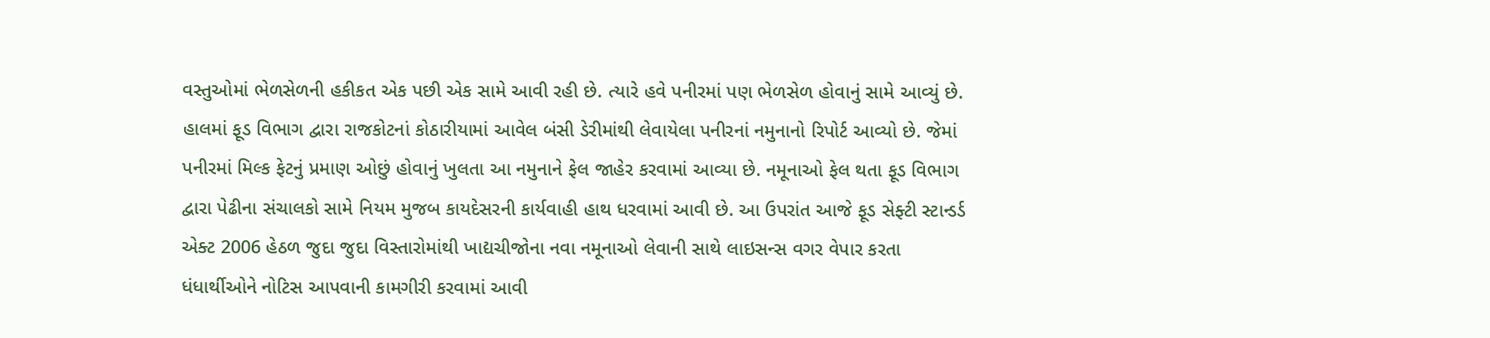વસ્તુઓમાં ભેળસેળની હકીકત એક પછી એક સામે આવી રહી છે. ત્યારે હવે પનીરમાં પણ ભેળસેળ હોવાનું સામે આવ્યું છે. હાલમાં ફૂડ વિભાગ દ્વારા રાજકોટનાં કોઠારીયામાં આવેલ બંસી ડેરીમાંથી લેવાયેલા પનીરનાં નમુનાનો રિપોર્ટ આવ્યો છે. જેમાં પનીરમાં મિલ્ક ફેટનું પ્રમાણ ઓછું હોવાનું ખુલતા આ નમુનાને ફેલ જાહેર કરવામાં આવ્યા છે. નમૂનાઓ ફેલ થતા ફૂડ વિભાગ દ્વારા પેઢીના સંચાલકો સામે નિયમ મુજબ કાયદેસરની કાર્યવાહી હાથ ધરવામાં આવી છે. આ ઉપરાંત આજે ફૂડ સેફ્ટી સ્ટાન્ડર્ડ એક્ટ 2006 હેઠળ જુદા જુદા વિસ્તારોમાંથી ખાદ્યચીજોના નવા નમૂનાઓ લેવાની સાથે લાઇસન્સ વગર વેપાર કરતા ધંધાર્થીઓને નોટિસ આપવાની કામગીરી કરવામાં આવી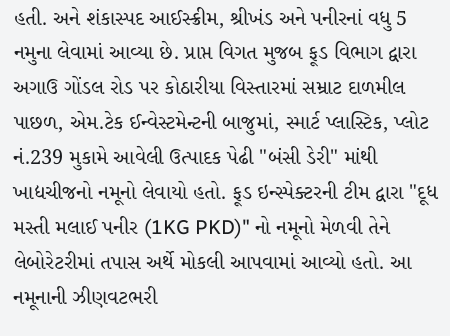હતી. અને શંકાસ્પદ આઈસ્ક્રીમ, શ્રીખંડ અને પનીરનાં વધુ 5 નમુના લેવામાં આવ્યા છે. પ્રાપ્ત વિગત મુજબ ફૂડ વિભાગ દ્વારા અગાઉ ગોંડલ રોડ પર કોઠારીયા વિસ્તારમાં સમ્રાટ દાળમીલ પાછળ, એમ.ટેક ઈન્વેસ્ટમેન્ટની બાજુમાં, સ્માર્ટ પ્લાસ્ટિક, પ્લોટ નં.239 મુકામે આવેલી ઉત્પાદક પેઢી "બંસી ડેરી" માંથી ખાદ્યચીજનો નમૂનો લેવાયો હતો. ફૂડ ઇન્સ્પેક્ટરની ટીમ દ્વારા "દૂધ મસ્તી મલાઈ પનીર (1KG PKD)" નો નમૂનો મેળવી તેને લેબોરેટરીમાં તપાસ અર્થે મોકલી આપવામાં આવ્યો હતો. આ નમૂનાની ઝીણવટભરી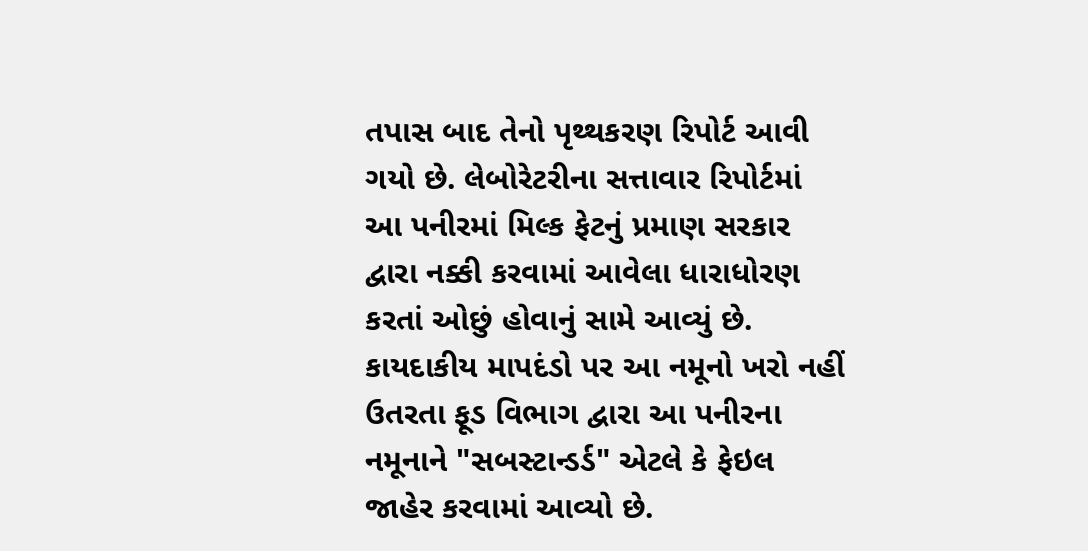તપાસ બાદ તેનો પૃથ્થકરણ રિપોર્ટ આવી ગયો છે. લેબોરેટરીના સત્તાવાર રિપોર્ટમાં આ પનીરમાં મિલ્ક ફેટનું પ્રમાણ સરકાર દ્વારા નક્કી કરવામાં આવેલા ધારાધોરણ કરતાં ઓછું હોવાનું સામે આવ્યું છે. કાયદાકીય માપદંડો પર આ નમૂનો ખરો નહીં ઉતરતા ફૂડ વિભાગ દ્વારા આ પનીરના નમૂનાને "સબસ્ટાન્ડર્ડ" એટલે કે ફેઇલ જાહેર કરવામાં આવ્યો છે.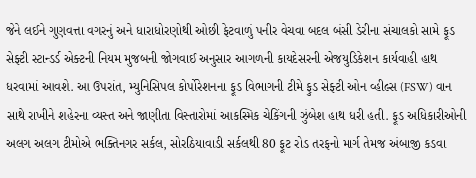જેને લઈને ગુણવત્તા વગરનું અને ધારાધોરણોથી ઓછી ફેટવાળું પનીર વેચવા બદલ બંસી ડેરીના સંચાલકો સામે ફૂડ સેફ્ટી સ્ટાન્ડર્ડ એક્ટની નિયમ મુજબની જોગવાઈ અનુસાર આગળની કાયદેસરની એજયુડિકેશન કાર્યવાહી હાથ ધરવામાં આવશે. આ ઉપરાંત, મ્યુનિસિપલ કોર્પોરેશનના ફૂડ વિભાગની ટીમે ફુડ સેફ્ટી ઓન વ્હીલ્સ (FSW) વાન સાથે રાખીને શહેરના વ્યસ્ત અને જાણીતા વિસ્તારોમાં આકસ્મિક ચેકિંગની ઝુંબેશ હાથ ધરી હતી. ફૂડ અધિકારીઓની અલગ અલગ ટીમોએ ભક્તિનગર સર્કલ, સોરઠિયાવાડી સર્કલથી 80 ફૂટ રોડ તરફનો માર્ગ તેમજ અંબાજી કડવા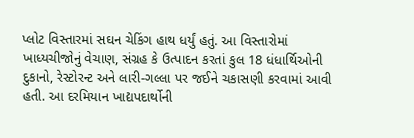પ્લોટ વિસ્તારમાં સઘન ચેકિંગ હાથ ધર્યું હતું. આ વિસ્તારોમાં ખાધ્યચીજોનું વેચાણ, સંગ્રહ કે ઉત્પાદન કરતાં કુલ 18 ધંધાર્થિઓની દુકાનો, રેસ્ટોરન્ટ અને લારી-ગલ્લા પર જઈને ચકાસણી કરવામાં આવી હતી. આ દરમિયાન ખાદ્યપદાર્થોની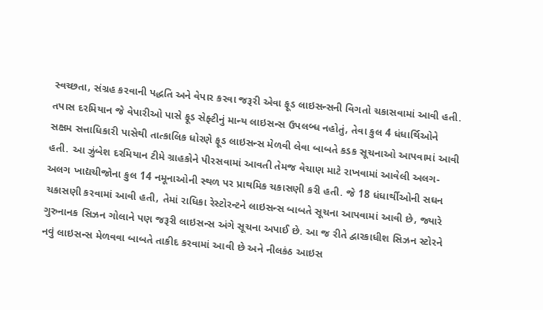સ્વચ્છતા, સંગ્રહ કરવાની પદ્ધતિ અને વેપાર કરવા જરૂરી એવા ફૂડ લાઇસન્સની વિગતો ચકાસવામાં આવી હતી. તપાસ દરમિયાન જે વેપારીઓ પાસે ફૂડ સેફ્ટીનું માન્ય લાઇસન્સ ઉપલબ્ધ નહોતું, તેવા કુલ 4 ધંધાર્થિઓને સક્ષમ સત્તાધિકારી પાસેથી તાત્કાલિક ધોરણે ફૂડ લાઇસન્સ મેળવી લેવા બાબતે કડક સૂચનાઓ આપવામાં આવી હતી. આ ઝુંબેશ દરમિયાન ટીમે ગ્રાહકોને પીરસવામાં આવતી તેમજ વેચાણ માટે રાખવામાં આવેલી અલગ-અલગ ખાદ્યચીજોના કુલ 14 નમૂનાઓની સ્થળ પર પ્રાથમિક ચકાસણી કરી હતી. જે 18 ધંધાર્થીઓની સઘન ચકાસણી કરવામાં આવી હતી, તેમાં રાધિકા રેસ્ટોરન્ટને લાઇસન્સ બાબતે સૂચના આપવામાં આવી છે, જ્યારે ગુરુનાનક સિઝન ગોલાને પણ જરૂરી લાઇસન્સ અંગે સૂચના અપાઈ છે. આ જ રીતે દ્વારકાધીશ સિઝન સ્ટોરને નવું લાઇસન્સ મેળવવા બાબતે તાકીદ કરવામાં આવી છે અને નીલકંઠ આઇસ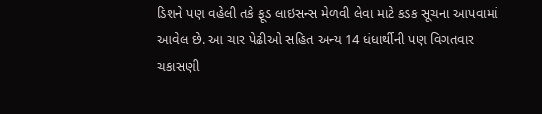ડિશને પણ વહેલી તકે ફૂડ લાઇસન્સ મેળવી લેવા માટે કડક સૂચના આપવામાં આવેલ છે. આ ચાર પેઢીઓ સહિત અન્ય 14 ધંધાર્થીની પણ વિગતવાર ચકાસણી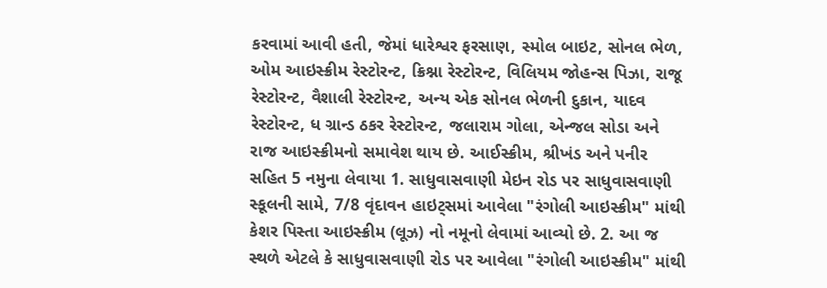કરવામાં આવી હતી, જેમાં ધારેશ્વર ફરસાણ, સ્મોલ બાઇટ, સોનલ ભેળ, ઓમ આઇસ્ક્રીમ રેસ્ટોરન્ટ, ક્રિશ્ના રેસ્ટોરન્ટ, વિલિયમ જોહન્સ પિઝા, રાજૂ રેસ્ટોરન્ટ, વૈશાલી રેસ્ટોરન્ટ, અન્ય એક સોનલ ભેળની દુકાન, યાદવ રેસ્ટોરન્ટ, ધ ગ્રાન્ડ ઠકર રેસ્ટોરન્ટ, જલારામ ગોલા, એન્જલ સોડા અને રાજ આઇસ્ક્રીમનો સમાવેશ થાય છે. આઈસ્ક્રીમ, શ્રીખંડ અને પનીર સહિત 5 નમુના લેવાયા 1. સાધુવાસવાણી મેઇન રોડ પર સાધુવાસવાણી સ્કૂલની સામે, 7/8 વૃંદાવન હાઇટ્સમાં આવેલા "રંગોલી આઇસ્ક્રીમ" માંથી કેશર પિસ્તા આઇસ્ક્રીમ (લૂઝ) નો નમૂનો લેવામાં આવ્યો છે. 2. આ જ સ્થળે એટલે કે સાધુવાસવાણી રોડ પર આવેલા "રંગોલી આઇસ્ક્રીમ" માંથી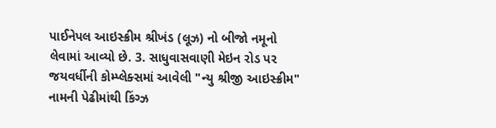પાઈનેપલ આઇસ્ક્રીમ શ્રીખંડ (લૂઝ) નો બીજો નમૂનો લેવામાં આવ્યો છે. 3. સાધુવાસવાણી મેઇન રોડ પર જયવર્ધીની કોમ્પ્લેક્સમાં આવેલી "ન્યુ શ્રીજી આઇસ્ક્રીમ" નામની પેઢીમાંથી કિંગ્ઝ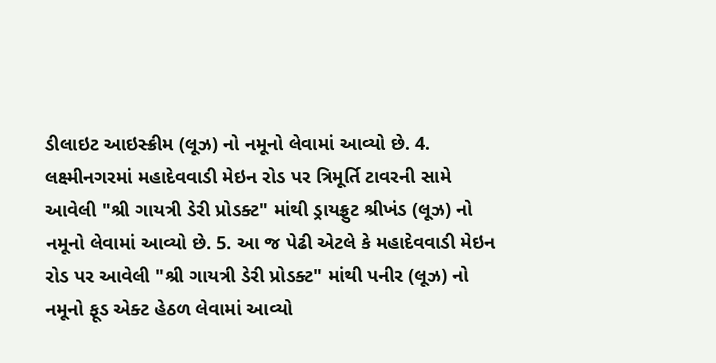ડીલાઇટ આઇસ્ક્રીમ (લૂઝ) નો નમૂનો લેવામાં આવ્યો છે. 4. લક્ષ્મીનગરમાં મહાદેવવાડી મેઇન રોડ પર ત્રિમૂર્તિ ટાવરની સામે આવેલી "શ્રી ગાયત્રી ડેરી પ્રોડક્ટ" માંથી ડ્રાયફ્રુટ શ્રીખંડ (લૂઝ) નો નમૂનો લેવામાં આવ્યો છે. 5. આ જ પેઢી એટલે કે મહાદેવવાડી મેઇન રોડ પર આવેલી "શ્રી ગાયત્રી ડેરી પ્રોડક્ટ" માંથી પનીર (લૂઝ) નો નમૂનો ફૂડ એક્ટ હેઠળ લેવામાં આવ્યો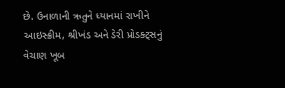છે. ઉનાળાની ઋતુને ધ્યાનમાં રાખીને આઇસ્ક્રીમ, શ્રીખંડ અને ડેરી પ્રોડક્ટ્સનું વેચાણ ખૂબ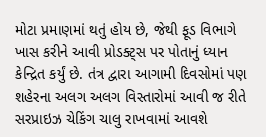મોટા પ્રમાણમાં થતું હોય છે, જેથી ફૂડ વિભાગે ખાસ કરીને આવી પ્રોડક્ટ્સ પર પોતાનું ધ્યાન કેન્દ્રિત કર્યું છે. તંત્ર દ્વારા આગામી દિવસોમાં પણ શહેરના અલગ અલગ વિસ્તારોમાં આવી જ રીતે સરપ્રાઇઝ ચેકિંગ ચાલુ રાખવામાં આવશે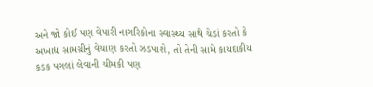અને જો કોઈ પણ વેપારી નાગરિકોના સ્વાસ્થ્ય સાથે ચેડાં કરતો કે અખાદ્ય સામગ્રીનું વેચાણ કરતો ઝડપાશે, તો તેની સામે કાયદાકીય કડક પગલાં લેવાની ચીમકી પણ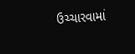ઉચ્ચારવામાં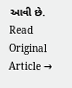આવી છે.
Read Original Article →